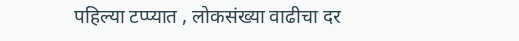पहिल्या टप्प्यात , लोकसंख्या वाढीचा दर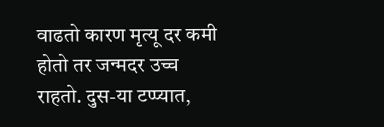वाढतो कारण मृत्यू दर कमी होतो तर जन्मदर उच्च राहतो. दुस-या टप्प्यात,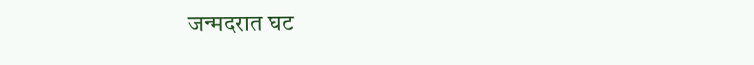जन्मदरात घट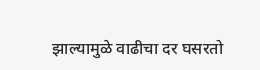झाल्यामुळे वाढीचा दर घसरतो